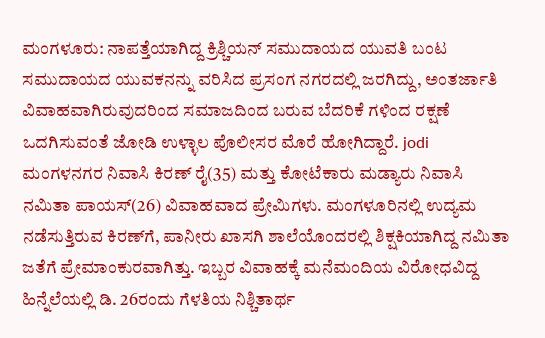ಮಂಗಳೂರು: ನಾಪತ್ತೆಯಾಗಿದ್ದ ಕ್ರಿಶ್ಚಿಯನ್ ಸಮುದಾಯದ ಯುವತಿ ಬಂಟ ಸಮುದಾಯದ ಯುವಕನನ್ನು ವರಿಸಿದ ಪ್ರಸಂಗ ನಗರದಲ್ಲಿ ಜರಗಿದ್ದು, ಅಂತರ್ಜಾತಿ ವಿವಾಹವಾಗಿರುವುದರಿಂದ ಸಮಾಜದಿಂದ ಬರುವ ಬೆದರಿಕೆ ಗಳಿಂದ ರಕ್ಷಣೆ ಒದಗಿಸುವಂತೆ ಜೋಡಿ ಉಳ್ಳಾಲ ಪೊಲೀಸರ ಮೊರೆ ಹೋಗಿದ್ದಾರೆ. jodi ಮಂಗಳನಗರ ನಿವಾಸಿ ಕಿರಣ್ ರೈ(35) ಮತ್ತು ಕೋಟೆಕಾರು ಮಡ್ಯಾರು ನಿವಾಸಿ ನಮಿತಾ ಪಾಯಸ್(26) ವಿವಾಹವಾದ ಪ್ರೇಮಿಗಳು. ಮಂಗಳೂರಿನಲ್ಲಿ ಉದ್ಯಮ ನಡೆಸುತ್ತಿರುವ ಕಿರಣ್‍ಗೆ, ಪಾನೀರು ಖಾಸಗಿ ಶಾಲೆಯೊಂದರಲ್ಲಿ ಶಿಕ್ಷಕಿಯಾಗಿದ್ದ ನಮಿತಾ ಜತೆಗೆ ಪ್ರೇಮಾಂಕುರವಾಗಿತ್ತು. ಇಬ್ಬರ ವಿವಾಹಕ್ಕೆ ಮನೆಮಂದಿಯ ವಿರೋಧವಿದ್ದ ಹಿನ್ನೆಲೆಯಲ್ಲಿ ಡಿ. 26ರಂದು ಗೆಳತಿಯ ನಿಶ್ಚಿತಾರ್ಥ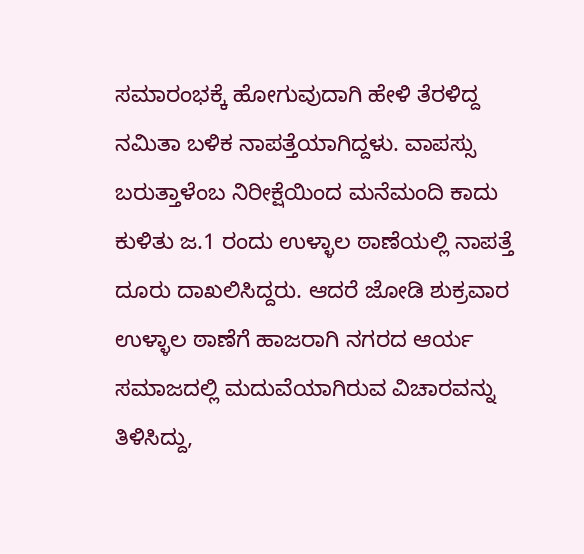ಸಮಾರಂಭಕ್ಕೆ ಹೋಗುವುದಾಗಿ ಹೇಳಿ ತೆರಳಿದ್ದ ನಮಿತಾ ಬಳಿಕ ನಾಪತ್ತೆಯಾಗಿದ್ದಳು. ವಾಪಸ್ಸು ಬರುತ್ತಾಳೆಂಬ ನಿರೀಕ್ಷೆಯಿಂದ ಮನೆಮಂದಿ ಕಾದು ಕುಳಿತು ಜ.1 ರಂದು ಉಳ್ಳಾಲ ಠಾಣೆಯಲ್ಲಿ ನಾಪತ್ತೆ ದೂರು ದಾಖಲಿಸಿದ್ದರು. ಆದರೆ ಜೋಡಿ ಶುಕ್ರವಾರ ಉಳ್ಳಾಲ ಠಾಣೆಗೆ ಹಾಜರಾಗಿ ನಗರದ ಆರ್ಯ ಸಮಾಜದಲ್ಲಿ ಮದುವೆಯಾಗಿರುವ ವಿಚಾರವನ್ನು ತಿಳಿಸಿದ್ದು,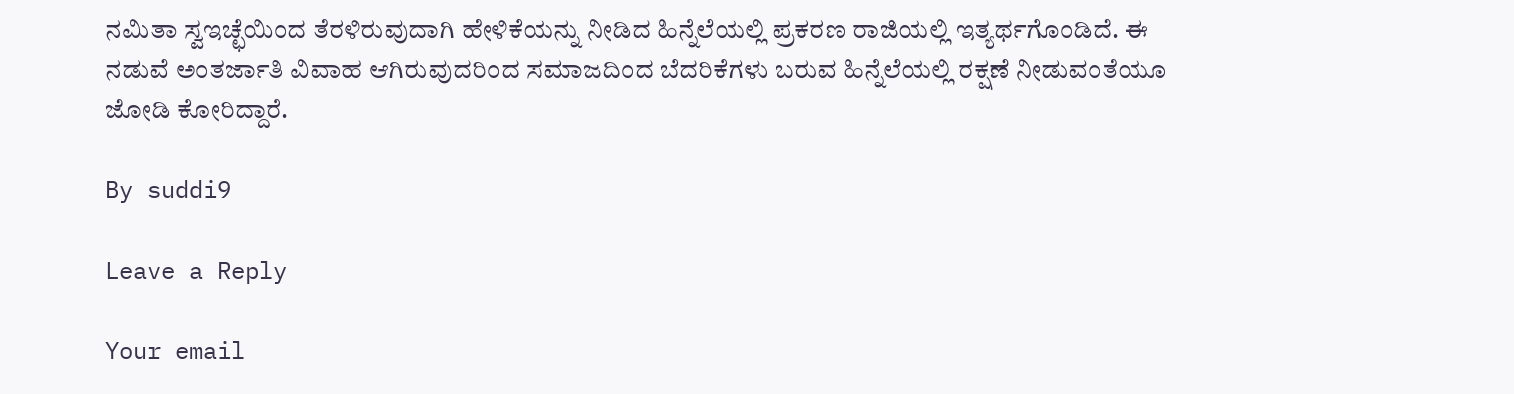ನಮಿತಾ ಸ್ವಇಚ್ಛೆಯಿಂದ ತೆರಳಿರುವುದಾಗಿ ಹೇಳಿಕೆಯನ್ನು ನೀಡಿದ ಹಿನ್ನೆಲೆಯಲ್ಲಿ ಪ್ರಕರಣ ರಾಜಿಯಲ್ಲಿ ಇತ್ಯರ್ಥಗೊಂಡಿದೆ. ಈ ನಡುವೆ ಅಂತರ್ಜಾತಿ ವಿವಾಹ ಆಗಿರುವುದರಿಂದ ಸಮಾಜದಿಂದ ಬೆದರಿಕೆಗಳು ಬರುವ ಹಿನ್ನೆಲೆಯಲ್ಲಿ ರಕ್ಷಣೆ ನೀಡುವಂತೆಯೂ ಜೋಡಿ ಕೋರಿದ್ದಾರೆ.

By suddi9

Leave a Reply

Your email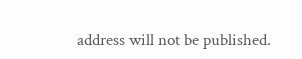address will not be published.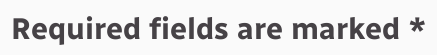Required fields are marked *